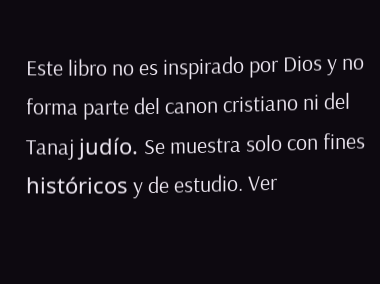Este libro no es inspirado por Dios y no forma parte del canon cristiano ni del Tanaj judío. Se muestra solo con fines históricos y de estudio. Ver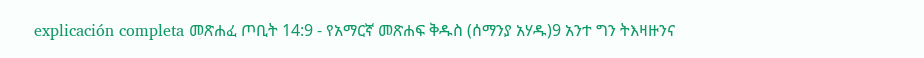explicación completa መጽሐፈ ጦቢት 14:9 - የአማርኛ መጽሐፍ ቅዱስ (ሰማንያ አሃዱ)9 አንተ ግን ትእዛዙንና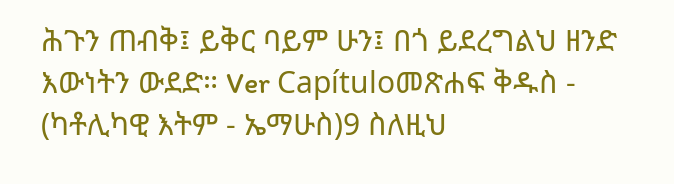ሕጉን ጠብቅ፤ ይቅር ባይም ሁን፤ በጎ ይደረግልህ ዘንድ እውነትን ውደድ። Ver Capítuloመጽሐፍ ቅዱስ - (ካቶሊካዊ እትም - ኤማሁስ)9 ስለዚህ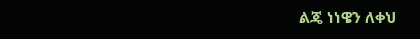ልጄ ነነዌን ለቀህ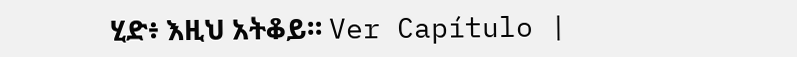ሂድ፥ እዚህ አትቆይ። Ver Capítulo |